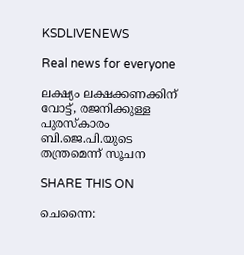KSDLIVENEWS

Real news for everyone

ലക്ഷ്യം ലക്ഷക്കണക്കിന് വോട്ട്, രജനിക്കുള്ള പുരസ്‌കാരം ബി.ജെ.പി.യുടെ തന്ത്രമെന്ന് സൂചന

SHARE THIS ON

ചെന്നൈ: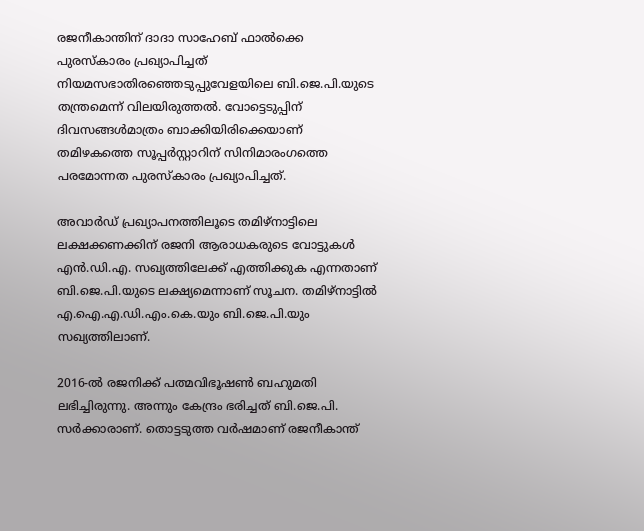രജനീകാന്തിന് ദാദാ സാഹേബ് ഫാൽക്കെ പുരസ്കാരം പ്രഖ്യാപിച്ചത് നിയമസഭാതിരഞ്ഞെടുപ്പുവേളയിലെ ബി.ജെ.പി.യുടെ തന്ത്രമെന്ന് വിലയിരുത്തൽ. വോട്ടെടുപ്പിന് ദിവസങ്ങൾമാത്രം ബാക്കിയിരിക്കെയാണ് തമിഴകത്തെ സൂപ്പർസ്റ്റാറിന് സിനിമാരംഗത്തെ പരമോന്നത പുരസ്കാരം പ്രഖ്യാപിച്ചത്.

അവാർഡ് പ്രഖ്യാപനത്തിലൂടെ തമിഴ്നാട്ടിലെ ലക്ഷക്കണക്കിന് രജനി ആരാധകരുടെ വോട്ടുകൾ എൻ.ഡി.എ. സഖ്യത്തിലേക്ക് എത്തിക്കുക എന്നതാണ് ബി.ജെ.പി.യുടെ ലക്ഷ്യമെന്നാണ് സൂചന. തമിഴ്നാട്ടിൽ എ.ഐ.എ.ഡി.എം.കെ.യും ബി.ജെ.പി.യും സഖ്യത്തിലാണ്.

2016-ൽ രജനിക്ക് പത്മവിഭൂഷൺ ബഹുമതി ലഭിച്ചിരുന്നു. അന്നും കേന്ദ്രം ഭരിച്ചത് ബി.ജെ.പി. സർക്കാരാണ്. തൊട്ടടുത്ത വർഷമാണ് രജനീകാന്ത്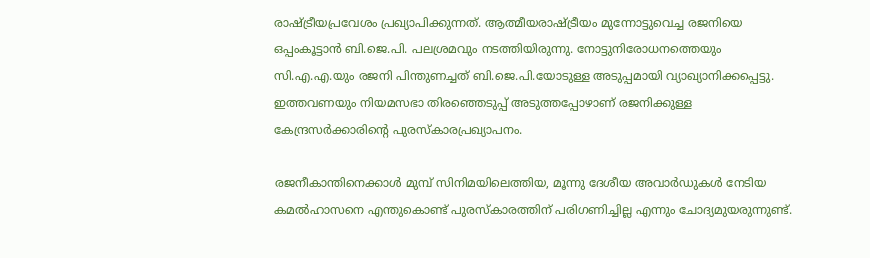രാഷ്ട്രീയപ്രവേശം പ്രഖ്യാപിക്കുന്നത്. ആത്മീയരാഷ്ട്രീയം മുന്നോട്ടുവെച്ച രജനിയെ ഒപ്പംകൂട്ടാൻ ബി.ജെ.പി. പലശ്രമവും നടത്തിയിരുന്നു. നോട്ടുനിരോധനത്തെയും സി.എ.എ.യും രജനി പിന്തുണച്ചത് ബി.ജെ.പി.യോടുള്ള അടുപ്പമായി വ്യാഖ്യാനിക്കപ്പെട്ടു. ഇത്തവണയും നിയമസഭാ തിരഞ്ഞെടുപ്പ് അടുത്തപ്പോഴാണ് രജനിക്കുള്ള കേന്ദ്രസർക്കാരിന്റെ പുരസ്കാരപ്രഖ്യാപനം.

രജനീകാന്തിനെക്കാൾ മുമ്പ് സിനിമയിലെത്തിയ, മൂന്നു ദേശീയ അവാർഡുകൾ നേടിയ കമൽഹാസനെ എന്തുകൊണ്ട് പുരസ്കാരത്തിന് പരിഗണിച്ചില്ല എന്നും ചോദ്യമുയരുന്നുണ്ട്.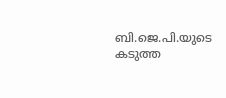ബി.ജെ.പി.യുടെ കടുത്ത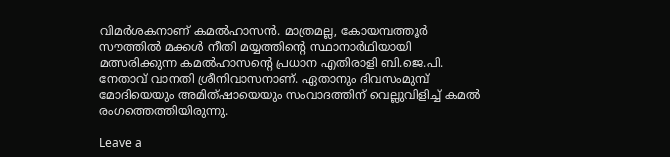വിമർശകനാണ് കമൽഹാസൻ. മാത്രമല്ല, കോയമ്പത്തൂർ സൗത്തിൽ മക്കൾ നീതി മയ്യത്തിന്റെ സ്ഥാനാർഥിയായി മത്സരിക്കുന്ന കമൽഹാസന്റെ പ്രധാന എതിരാളി ബി.ജെ.പി. നേതാവ് വാനതി ശ്രീനിവാസനാണ്. ഏതാനും ദിവസംമുമ്പ് മോദിയെയും അമിത്ഷായെയും സംവാദത്തിന് വെല്ലുവിളിച്ച് കമൽ രംഗത്തെത്തിയിരുന്നു.

Leave a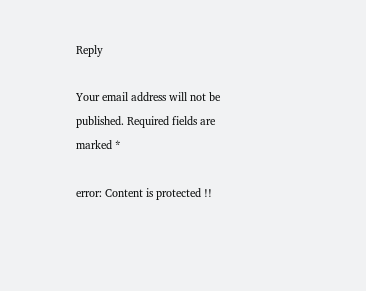Reply

Your email address will not be published. Required fields are marked *

error: Content is protected !!